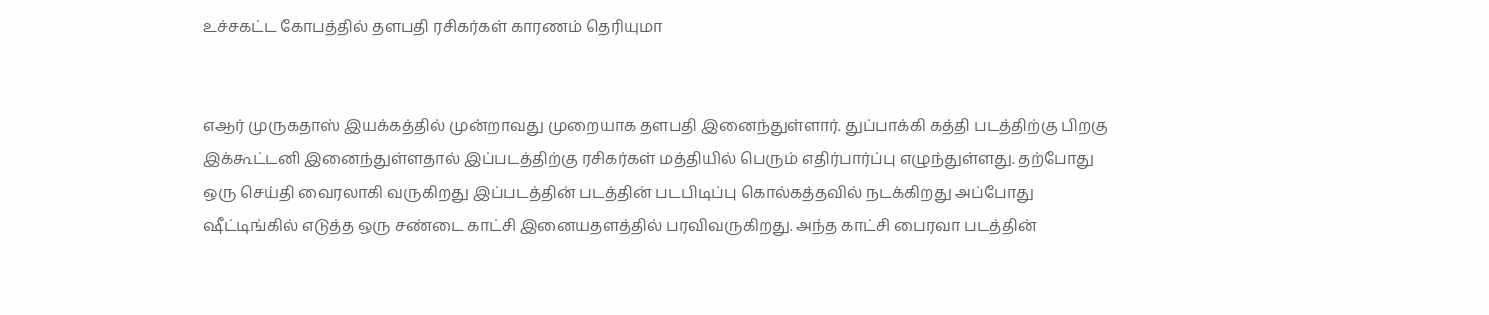உச்சகட்ட கோபத்தில் தளபதி ரசிகர்கள் காரணம் தெரியுமா


எஆர் முருகதாஸ் இயக்கத்தில் முன்றாவது முறையாக தளபதி இனைந்துள்ளார். துப்பாக்கி கத்தி படத்திற்கு பிறகு இக்கூட்டனி இனைந்துள்ளதால் இப்படத்திற்கு ரசிகர்கள் மத்தியில் பெரும் எதிர்பார்ப்பு எழுந்துள்ளது. தற்போது ஒரு செய்தி வைரலாகி வருகிறது இப்படத்தின் படத்தின் படபிடிப்பு கொல்கத்தவில் நடக்கிறது அப்போது ஷீட்டிங்கில் எடுத்த ஒரு சண்டை காட்சி இனையதளத்தில் பரவிவருகிறது. அந்த காட்சி பைரவா படத்தின்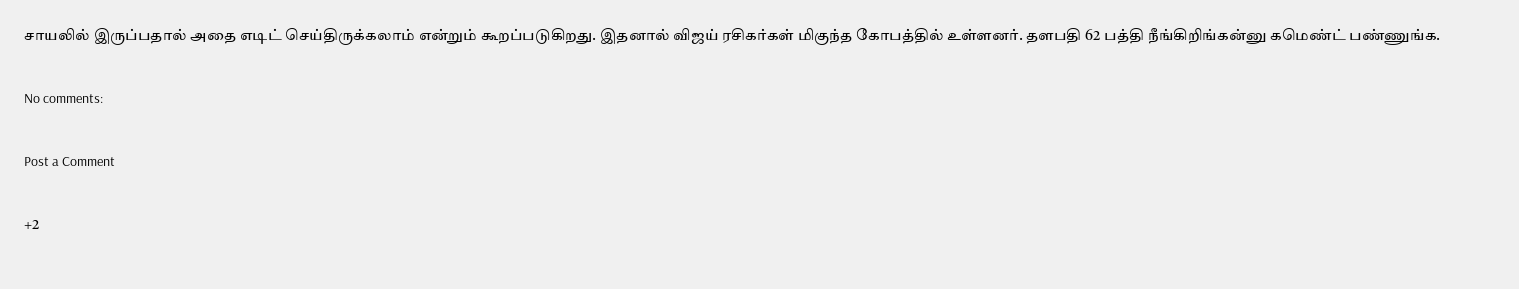சாயலில் இருப்பதால் அதை எடிட் செய்திருக்கலாம் என்றும் கூறப்படுகிறது. இதனால் விஜய் ரசிகர்கள் மிகுந்த கோபத்தில் உள்ளனர். தளபதி 62 பத்தி நீங்கிறிங்கன்னு கமெண்ட் பண்ணுங்க.

No comments:

Post a Comment

+2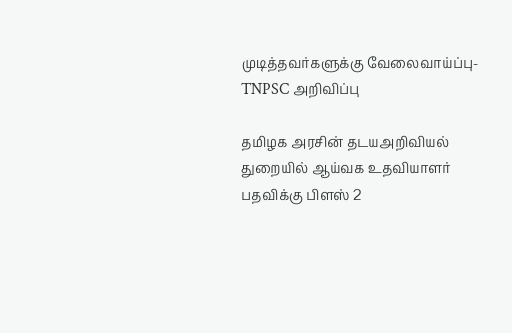முடித்தவர்களுக்கு வேலைவாய்ப்பு- TNPSC அறிவிப்பு

தமிழக அரசின் தடயஅறிவியல் துறையில் ஆய்வக உதவியாளர் பதவிக்கு பிளஸ் 2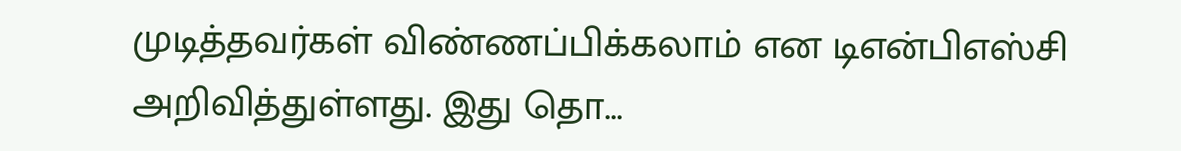முடித்தவர்கள் விண்ணப்பிக்கலாம் என டிஎன்பிஎஸ்சி அறிவித்துள்ளது. இது தொ...